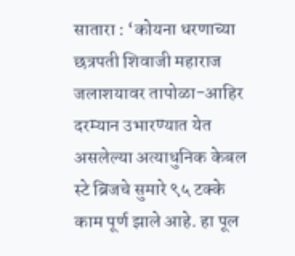सातारा : ‘कोयना धरणाच्या छत्रपती शिवाजी महाराज जलाशयावर तापोळा-आहिर दरम्यान उभारण्यात येत असलेल्या अत्याधुनिक केबल स्टे ब्रिजचे सुमारे ९५ टक्के काम पूर्ण झाले आहे. हा पूल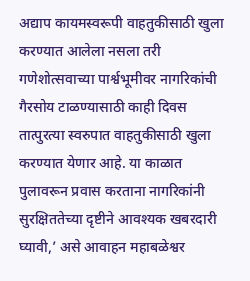अद्याप कायमस्वरूपी वाहतुकीसाठी खुला करण्यात आलेला नसला तरी गणेशोत्सवाच्या पार्श्वभूमीवर नागरिकांची गैरसोय टाळण्यासाठी काही दिवस तात्पुरत्या स्वरुपात वाहतुकीसाठी खुला करण्यात येणार आहे. या काळात पुलावरून प्रवास करताना नागरिकांनी सुरक्षिततेच्या दृष्टीने आवश्यक खबरदारी घ्यावी,’ असे आवाहन महाबळेश्वर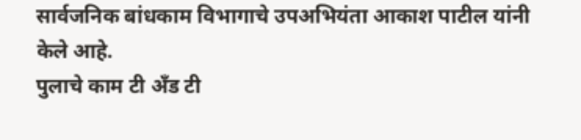सार्वजनिक बांधकाम विभागाचे उपअभियंता आकाश पाटील यांनी केले आहे.
पुलाचे काम टी अँड टी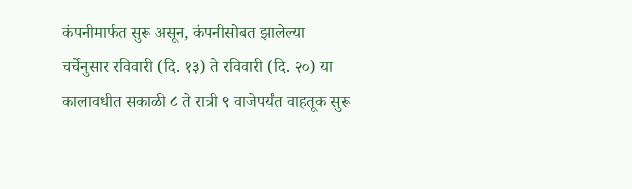कंपनीमार्फत सुरू असून, कंपनीसोबत झालेल्या चर्चेनुसार रविवारी (दि. १३) ते रविवारी (दि. २०) या कालावधीत सकाळी ८ ते रात्री ९ वाजेपर्यंत वाहतूक सुरू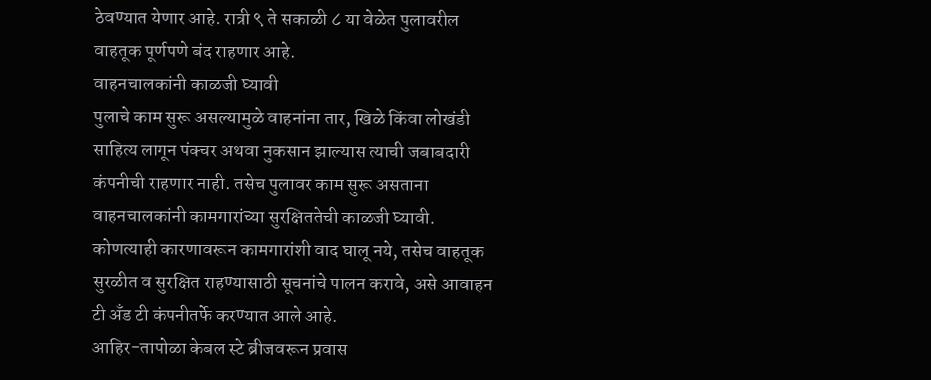ठेवण्यात येणार आहे. रात्री ९ ते सकाळी ८ या वेळेत पुलावरील वाहतूक पूर्णपणे बंद राहणार आहे.
वाहनचालकांनी काळजी घ्यावी
पुलाचे काम सुरू असल्यामुळे वाहनांना तार, खिळे किंवा लोखंडी साहित्य लागून पंक्चर अथवा नुकसान झाल्यास त्याची जबाबदारी कंपनीची राहणार नाही. तसेच पुलावर काम सुरू असताना वाहनचालकांनी कामगारांच्या सुरक्षिततेची काळजी घ्यावी. कोणत्याही कारणावरून कामगारांशी वाद घालू नये, तसेच वाहतूक सुरळीत व सुरक्षित राहण्यासाठी सूचनांचे पालन करावे, असे आवाहन टी अँड टी कंपनीतर्फे करण्यात आले आहे.
आहिर-तापोळा केबल स्टे ब्रीजवरून प्रवास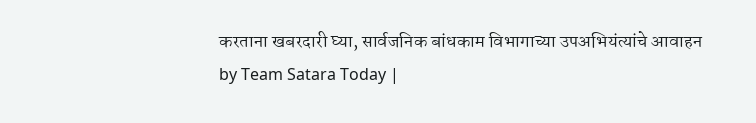करताना खबरदारी घ्या, सार्वजनिक बांधकाम विभागाच्या उपअभियंत्यांचे आवाहन
by Team Satara Today |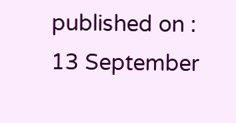published on : 13 September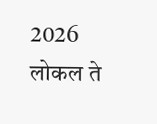2026
लोकल ते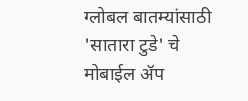ग्लोबल बातम्यांसाठी 'सातारा टुडे' चे मोबाईल ॲप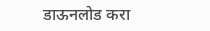डाऊनलोड करा